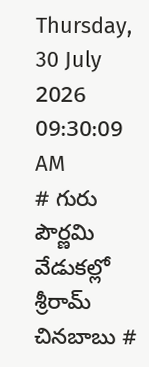Thursday, 30 July 2026 09:30:09 AM
# గురు పౌర్ణమి వేడుకల్లో శ్రీరామ్ చినబాబు #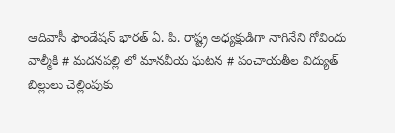ఆదివాసీ ఫౌండేషన్ భారత్ ఏ. పి. రాష్ట్ర అధ్యక్షుడిగా నాగినేని గోవిందు వాల్మీకి # మదనపల్లి లో మానవీయ ఘటన # పంచాయతీల విద్యుత్ బిల్లులు చెల్లింపుకు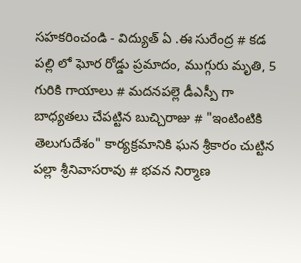సహకరించండి - విద్యుత్ ఏ .ఈ సురేంద్ర # కడ పల్లి లో ఘోర రోడ్డు ప్రమాదం, ముగ్గురు మృతి, 5 గురికి గాయాలు # మదనపల్లె డీఎస్పీ గా బాధ్యతలు చేపట్టిన బుచ్చిరాజు # "ఇంటింటికి తెలుగుదేశం" కార్యక్రమానికి ఘన శ్రీకారం చుట్టిన పల్లా శ్రీనివాసరావు # భవన నిర్మాణ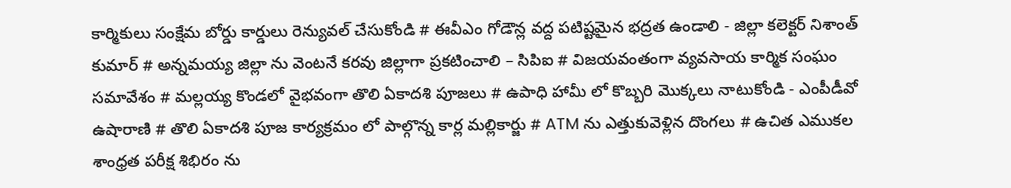కార్మికులు సంక్షేమ బోర్డు కార్డులు రెన్యువల్ చేసుకోండి # ఈవీఎం గోడౌన్ల వద్ద పటిష్టమైన భద్రత ఉండాలి - జిల్లా కలెక్టర్ నిశాంత్ కుమార్ # అన్నమయ్య జిల్లా ను వెంటనే కరవు జిల్లాగా ప్రకటించాలి – సిపిఐ # విజయవంతంగా వ్యవసాయ కార్మిక సంఘం సమావేశం # మల్లయ్య కొండలో వైభవంగా తొలి ఏకాదశి పూజలు # ఉపాధి హామీ లో కొబ్బరి మొక్కలు నాటుకోండి - ఎంపీడీవో ఉషారాణి # తొలి ఏకాదశి పూజ కార్యక్రమం లో పాల్గొన్న కార్ల మల్లికార్జు # ATM ను ఎత్తుకువెళ్లిన దొంగలు # ఉచిత ఎముకల శాంధ్రత పరీక్ష శిభిరం ను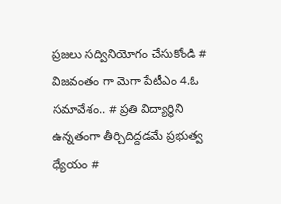ప్రజలు సద్వినియోగం చేసుకోండి # విజవంతం గా మెగా పేటీఎం 4.ఓ సమావేశం.. # ప్రతి విద్యార్థిని ఉన్నతంగా తీర్చిదిద్దడమే ప్రభుత్వ ధ్యేయం #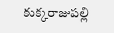కుక్కరాజుపల్లి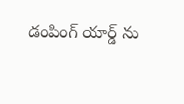డంపింగ్ యార్డ్ ను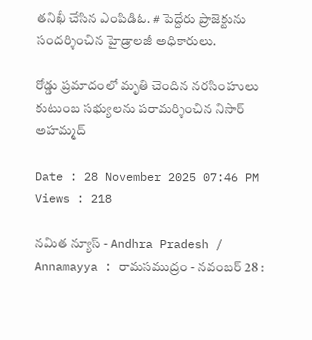తనిఖీ చేసిన ఎంపిడిఓ. # పెద్దేరు ప్రాజెక్టును సందర్శించిన హైడ్రాలజీ అధికారులు.

రోడ్డు ప్రమాదంలో మృతి చెందిన నరసింహులు కుటుంబ సభ్యులను పరామర్శించిన నిసార్ అహమ్మద్

Date : 28 November 2025 07:46 PM Views : 218

నమిత న్యూస్ - Andhra Pradesh / Annamayya : రామసముద్రం - నవంబర్ 28 :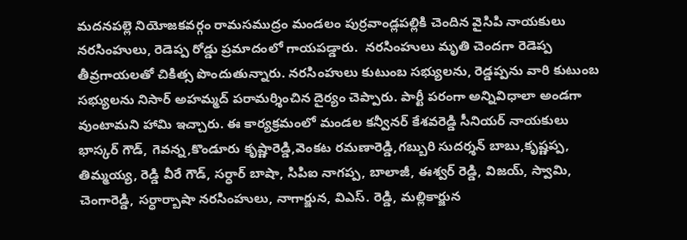మదనపల్లె నియోజకవర్గం రామసముద్రం మండలం పుర్రవాండ్లపల్లికి చెందిన వైసిపి నాయకులు నరసింహులు, రెడెప్ప రోడ్డు ప్రమాదంలో గాయపడ్డారు.  నరసింహులు మృతి చెందగా రెడెప్ప తీవ్రగాయలతో చికిత్స పొందుతున్నారు. నరసింహులు కుటుంబ సభ్యులను, రెడ్డప్పను వారి కుటుంబ సభ్యులను నిసార్ అహమ్మద్ పరామర్శించిన దైర్యం చెప్పారు. పార్టీ పరంగా అన్నివిధాలా అండగా వుంటామని హామి ఇచ్చారు. ఈ కార్యక్రమంలో మండల కన్వీనర్ కేశవరెడ్డి సీనియర్ నాయకులు భాస్కర్ గౌడ్, గెవన్న,కొండూరు కృష్ణారెడ్డి,వెంకట రమణారెడ్డి,గబ్బురి సుదర్శన్ బాబు,కృష్ణప్ప, తిమ్మయ్య, రెడ్డి వీరే గౌడ్, సర్ధార్ బాషా, సిపిఐ నాగప్ప, బాలాజీ, ఈశ్వర్ రెడ్డి, విజయ్, స్వామి, చెంగారెడ్డి, సర్ధార్బాషా నరసింహులు, నాగార్జున, విఎస్. రెడ్డి, మల్లికార్జున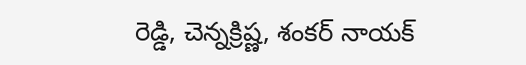రెడ్డి, చెన్నక్రిష్ణ, శంకర్ నాయక్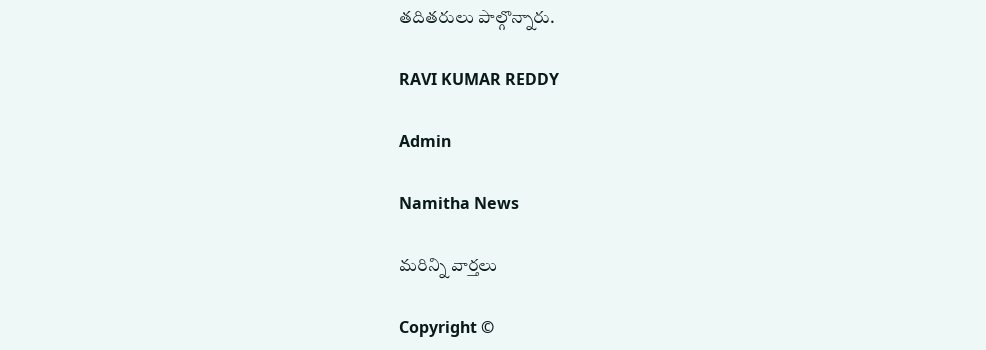తదితరులు పాల్గొన్నారు.

RAVI KUMAR REDDY

Admin

Namitha News

మరిన్ని వార్తలు

Copyright ©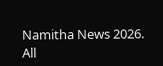Namitha News 2026. All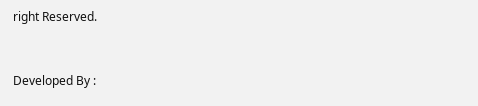right Reserved.



Developed By :